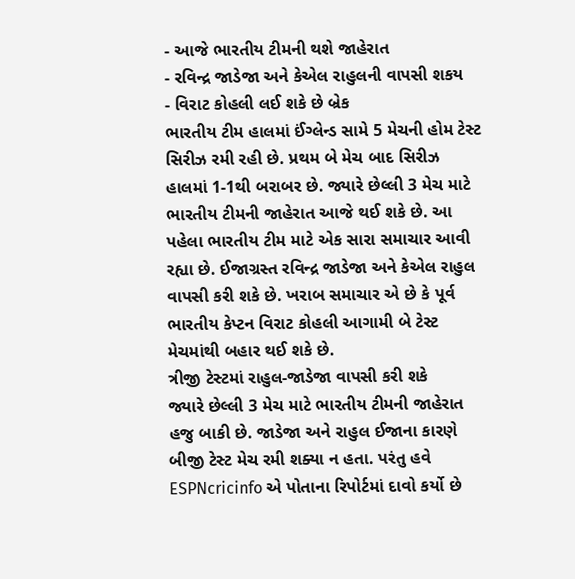- આજે ભારતીય ટીમની થશે જાહેરાત
- રવિન્દ્ર જાડેજા અને કેએલ રાહુલની વાપસી શકય
- વિરાટ કોહલી લઈ શકે છે બ્રેક
ભારતીય ટીમ હાલમાં ઈંગ્લેન્ડ સામે 5 મેચની હોમ ટેસ્ટ સિરીઝ રમી રહી છે. પ્રથમ બે મેચ બાદ સિરીઝ હાલમાં 1-1થી બરાબર છે. જ્યારે છેલ્લી 3 મેચ માટે ભારતીય ટીમની જાહેરાત આજે થઈ શકે છે. આ પહેલા ભારતીય ટીમ માટે એક સારા સમાચાર આવી રહ્યા છે. ઈજાગ્રસ્ત રવિન્દ્ર જાડેજા અને કેએલ રાહુલ વાપસી કરી શકે છે. ખરાબ સમાચાર એ છે કે પૂર્વ ભારતીય કેપ્ટન વિરાટ કોહલી આગામી બે ટેસ્ટ મેચમાંથી બહાર થઈ શકે છે.
ત્રીજી ટેસ્ટમાં રાહુલ-જાડેજા વાપસી કરી શકે
જ્યારે છેલ્લી 3 મેચ માટે ભારતીય ટીમની જાહેરાત હજુ બાકી છે. જાડેજા અને રાહુલ ઈજાના કારણે બીજી ટેસ્ટ મેચ રમી શક્યા ન હતા. પરંતુ હવે ESPNcricinfo એ પોતાના રિપોર્ટમાં દાવો કર્યો છે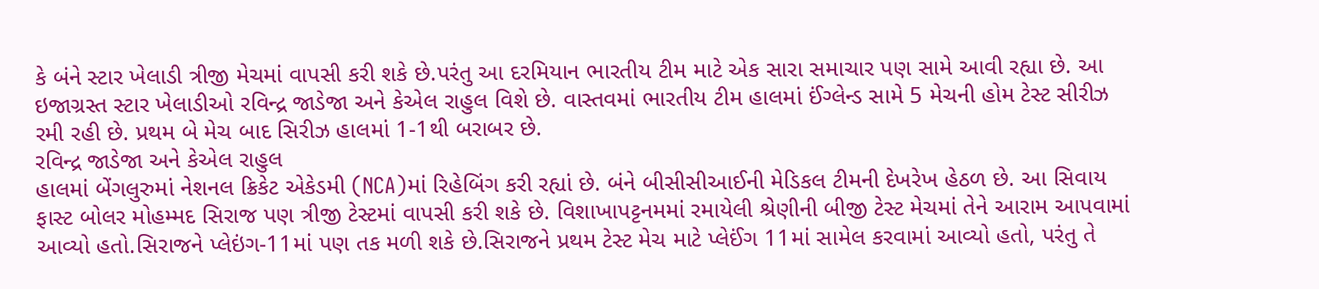કે બંને સ્ટાર ખેલાડી ત્રીજી મેચમાં વાપસી કરી શકે છે.પરંતુ આ દરમિયાન ભારતીય ટીમ માટે એક સારા સમાચાર પણ સામે આવી રહ્યા છે. આ ઇજાગ્રસ્ત સ્ટાર ખેલાડીઓ રવિન્દ્ર જાડેજા અને કેએલ રાહુલ વિશે છે. વાસ્તવમાં ભારતીય ટીમ હાલમાં ઈંગ્લેન્ડ સામે 5 મેચની હોમ ટેસ્ટ સીરીઝ રમી રહી છે. પ્રથમ બે મેચ બાદ સિરીઝ હાલમાં 1-1થી બરાબર છે.
રવિન્દ્ર જાડેજા અને કેએલ રાહુલ
હાલમાં બેંગલુરુમાં નેશનલ ક્રિકેટ એકેડમી (NCA)માં રિહેબિંગ કરી રહ્યાં છે. બંને બીસીસીઆઈની મેડિકલ ટીમની દેખરેખ હેઠળ છે. આ સિવાય ફાસ્ટ બોલર મોહમ્મદ સિરાજ પણ ત્રીજી ટેસ્ટમાં વાપસી કરી શકે છે. વિશાખાપટ્ટનમમાં રમાયેલી શ્રેણીની બીજી ટેસ્ટ મેચમાં તેને આરામ આપવામાં આવ્યો હતો.સિરાજને પ્લેઇંગ-11માં પણ તક મળી શકે છે.સિરાજને પ્રથમ ટેસ્ટ મેચ માટે પ્લેઈંગ 11માં સામેલ કરવામાં આવ્યો હતો, પરંતુ તે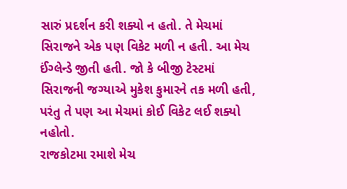સારું પ્રદર્શન કરી શક્યો ન હતો. તે મેચમાં સિરાજને એક પણ વિકેટ મળી ન હતી. આ મેચ ઈંગ્લેન્ડે જીતી હતી. જો કે બીજી ટેસ્ટમાં સિરાજની જગ્યાએ મુકેશ કુમારને તક મળી હતી, પરંતુ તે પણ આ મેચમાં કોઈ વિકેટ લઈ શક્યો નહોતો.
રાજકોટમા રમાશે મેચ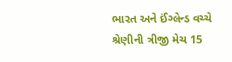ભારત અને ઈંગ્લેન્ડ વચ્ચે શ્રેણીની ત્રીજી મેચ 15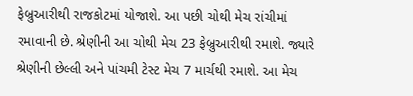ફેબ્રુઆરીથી રાજકોટમાં યોજાશે. આ પછી ચોથી મેચ રાંચીમાં રમાવાની છે. શ્રેણીની આ ચોથી મેચ 23 ફેબ્રુઆરીથી રમાશે. જ્યારે શ્રેણીની છેલ્લી અને પાંચમી ટેસ્ટ મેચ 7 માર્ચથી રમાશે. આ મેચ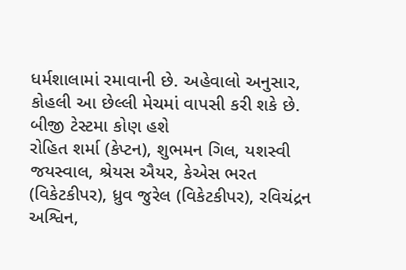ધર્મશાલામાં રમાવાની છે. અહેવાલો અનુસાર, કોહલી આ છેલ્લી મેચમાં વાપસી કરી શકે છે.
બીજી ટેસ્ટમા કોણ હશે
રોહિત શર્મા (કેપ્ટન), શુભમન ગિલ, યશસ્વી જયસ્વાલ, શ્રેયસ ઐયર, કેએસ ભરત (વિકેટકીપર), ધ્રુવ જુરેલ (વિકેટકીપર), રવિચંદ્રન અશ્વિન,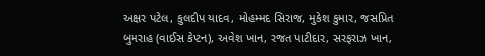અક્ષર પટેલ, કુલદીપ યાદવ, મોહમ્મદ સિરાજ, મુકેશ કુમાર, જસપ્રિત બુમરાહ (વાઈસ કેપ્ટન), અવેશ ખાન, રજત પાટીદાર, સરફરાઝ ખાન,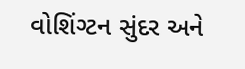વોશિંગ્ટન સુંદર અને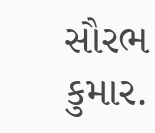સૌરભ કુમાર.